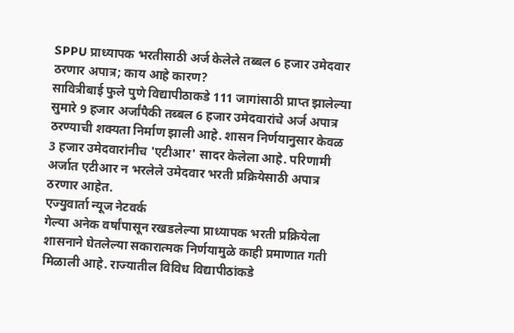SPPU प्राध्यापक भरतीसाठी अर्ज केलेले तब्बल 6 हजार उमेदवार ठरणार अपात्र; काय आहे कारण?
सावित्रीबाई फुले पुणे विद्यापीठाकडे 111 जागांसाठी प्राप्त झालेल्या सुमारे 9 हजार अर्जांपैकी तब्बल 6 हजार उमेदवारांचे अर्ज अपात्र ठरण्याची शक्यता निर्माण झाली आहे. शासन निर्णयानुसार केवळ 3 हजार उमेदवारांनीच 'एटीआर' सादर केलेला आहे. परिणामी अर्जात एटीआर न भरलेले उमेदवार भरती प्रक्रियेसाठी अपात्र ठरणार आहेत.
एज्युवार्ता न्यूज नेटवर्क
गेल्या अनेक वर्षांपासून रखडलेल्या प्राध्यापक भरती प्रक्रियेला शासनाने घेतलेल्या सकारात्मक निर्णयामुळे काही प्रमाणात गती मिळाली आहे. राज्यातील विविध विद्यापीठांकडे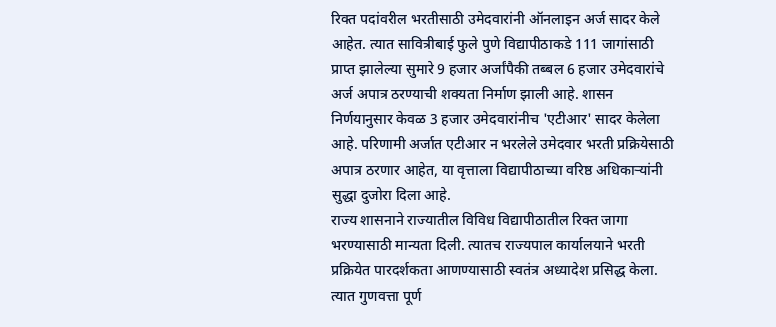रिक्त पदांवरील भरतीसाठी उमेदवारांनी ऑनलाइन अर्ज सादर केले आहेत. त्यात सावित्रीबाई फुले पुणे विद्यापीठाकडे 111 जागांसाठी प्राप्त झालेल्या सुमारे 9 हजार अर्जांपैकी तब्बल 6 हजार उमेदवारांचे अर्ज अपात्र ठरण्याची शक्यता निर्माण झाली आहे. शासन निर्णयानुसार केवळ 3 हजार उमेदवारांनीच 'एटीआर' सादर केलेला आहे. परिणामी अर्जात एटीआर न भरलेले उमेदवार भरती प्रक्रियेसाठी अपात्र ठरणार आहेत, या वृत्ताला विद्यापीठाच्या वरिष्ठ अधिकाऱ्यांनी सुद्धा दुजोरा दिला आहे.
राज्य शासनाने राज्यातील विविध विद्यापीठातील रिक्त जागा भरण्यासाठी मान्यता दिली. त्यातच राज्यपाल कार्यालयाने भरती प्रक्रियेत पारदर्शकता आणण्यासाठी स्वतंत्र अध्यादेश प्रसिद्ध केला. त्यात गुणवत्ता पूर्ण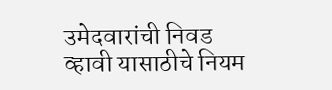उमेदवारांची निवड व्हावी यासाठीचे नियम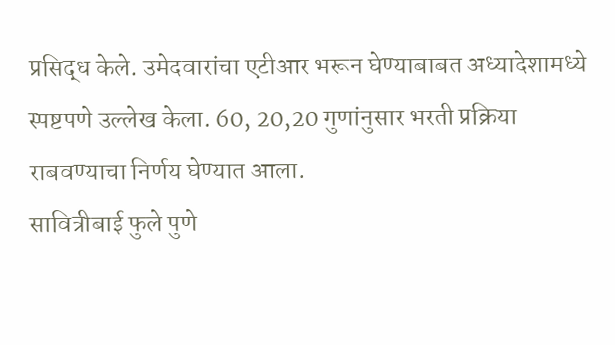प्रसिद्ध केले. उमेदवारांचा एटीआर भरून घेण्याबाबत अध्यादेशामध्ये स्पष्टपणे उल्लेख केला. 60, 20,20 गुणांनुसार भरती प्रक्रिया राबवण्याचा निर्णय घेण्यात आला.
सावित्रीबाई फुले पुणे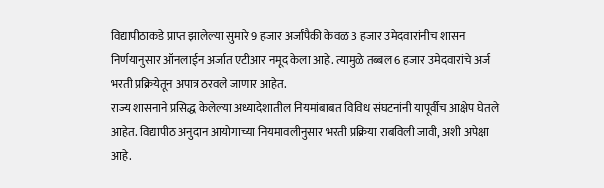विद्यापीठाकडे प्राप्त झालेल्या सुमारे 9 हजार अर्जांपैकी केवळ 3 हजार उमेदवारांनीच शासन निर्णयानुसार ऑनलाईन अर्जात एटीआर नमूद केला आहे. त्यामुळे तब्बल 6 हजार उमेदवारांचे अर्ज भरती प्रक्रियेतून अपात्र ठरवले जाणार आहेत.
राज्य शासनाने प्रसिद्ध केलेल्या अध्यादेशातील नियमांबाबत विविध संघटनांनी यापूर्वीच आक्षेप घेतले आहेत. विद्यापीठ अनुदान आयोगाच्या नियमावलीनुसार भरती प्रक्रिया राबविली जावी, अशी अपेक्षा आहे.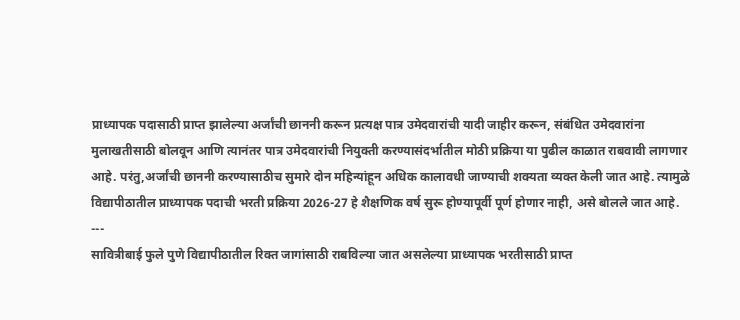प्राध्यापक पदासाठी प्राप्त झालेल्या अर्जांची छाननी करून प्रत्यक्ष पात्र उमेदवारांची यादी जाहीर करून, संबंधित उमेदवारांना मुलाखतीसाठी बोलवून आणि त्यानंतर पात्र उमेदवारांची नियुक्ती करण्यासंदर्भातील मोठी प्रक्रिया या पुढील काळात राबवावी लागणार आहे. परंतु,अर्जांची छाननी करण्यासाठीच सुमारे दोन महिन्यांहून अधिक कालावधी जाण्याची शक्यता व्यक्त केली जात आहे. त्यामुळे विद्यापीठातील प्राध्यापक पदाची भरती प्रक्रिया 2026-27 हे शैक्षणिक वर्ष सुरू होण्यापूर्वी पूर्ण होणार नाही, असे बोलले जात आहे.
---
सावित्रीबाई फुले पुणे विद्यापीठातील रिक्त जागांसाठी राबविल्या जात असलेल्या प्राध्यापक भरतीसाठी प्राप्त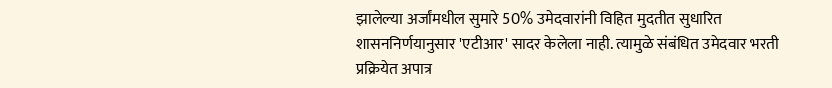झालेल्या अर्जांमधील सुमारे 50% उमेदवारांनी विहित मुदतीत सुधारित शासननिर्णयानुसार 'एटीआर' सादर केलेला नाही. त्यामुळे संबंधित उमेदवार भरती प्रक्रियेत अपात्र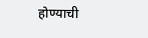होण्याची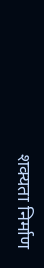शक्यता निर्माण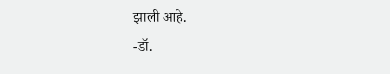झाली आहे.
-डॉ.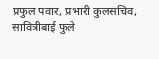प्रफुल पवार, प्रभारी कुलसचिव, सावित्रीबाई फुले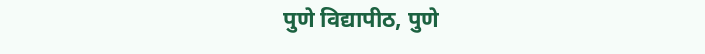पुणे विद्यापीठ, पुणे